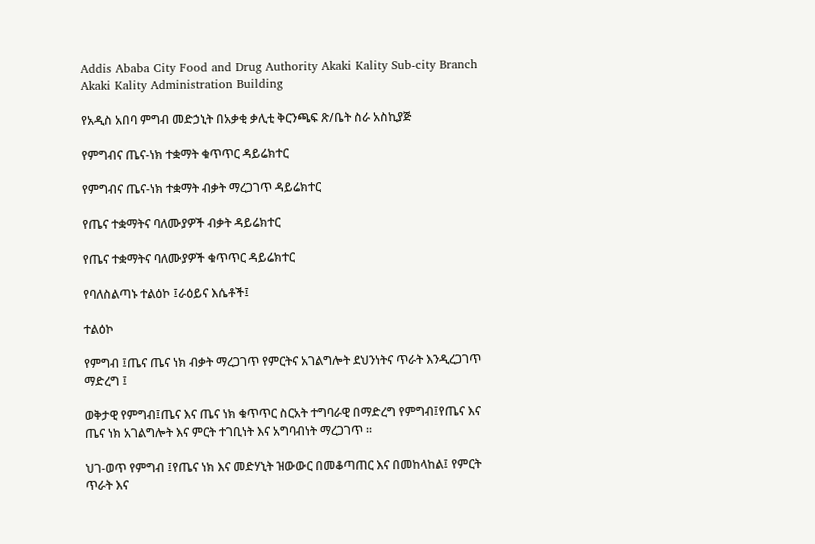Addis Ababa City Food and Drug Authority Akaki Kality Sub-city Branch
Akaki Kality Administration Building

የአዲስ አበባ ምግብ መድኃኒት በአቃቂ ቃሊቲ ቅርንጫፍ ጽ/ቤት ስራ አስኪያጅ

የምግብና ጤና-ነክ ተቋማት ቁጥጥር ዳይሬክተር

የምግብና ጤና-ነክ ተቋማት ብቃት ማረጋገጥ ዳይሬክተር

የጤና ተቋማትና ባለሙያዎች ብቃት ዳይሬክተር

የጤና ተቋማትና ባለሙያዎች ቁጥጥር ዳይሬክተር

የባለስልጣኑ ተልዕኮ ፤ራዕይና እሴቶች፤

ተልዕኮ

የምግብ ፤ጤና ጤና ነክ ብቃት ማረጋገጥ የምርትና አገልግሎት ደህንነትና ጥራት እንዲረጋገጥ ማድረግ ፤

ወቅታዊ የምግብ፤ጤና እና ጤና ነክ ቁጥጥር ስርአት ተግባራዊ በማድረግ የምግብ፤የጤና እና ጤና ነክ አገልግሎት እና ምርት ተገቢነት እና አግባብነት ማረጋገጥ ፡፡

ህገ-ወጥ የምግብ ፤የጤና ነክ እና መድሃኒት ዝውውር በመቆጣጠር እና በመከላከል፤ የምርት ጥራት እና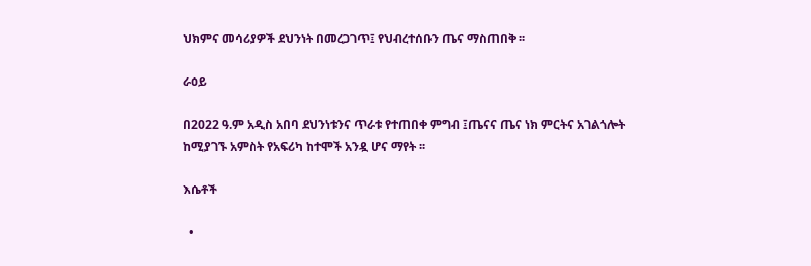ህክምና መሳሪያዎች ደህንነት በመረጋገጥ፤ የህብረተሰቡን ጤና ማስጠበቅ ፡፡

ራዕይ

በ2022 ዓ.ም አዲስ አበባ ደህንነቱንና ጥራቱ የተጠበቀ ምግብ ፤ጤናና ጤና ነክ ምርትና አገልጎሎት ከሚያገኙ አምስት የአፍሪካ ከተሞች አንዷ ሆና ማየት ፡፡

እሴቶች

  •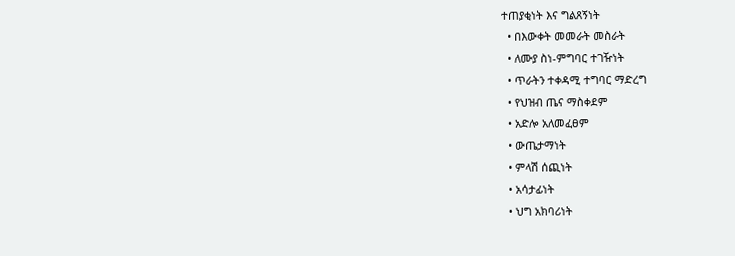ተጠያቂነት እና ግልጸኝነት
  • በእውቀት መመራት መስራት
  • ለሙያ ስነ-ምግባር ተገዥነት
  • ጥራትን ተቀዳሚ ተግባር ማድረግ
  • የህዝብ ጤና ማስቀደም
  • አድሎ አለመፈፀም
  • ውጤታማነት
  • ምላሽ ሰጪነት
  • አሳታፊነት
  • ህግ አክባሪነት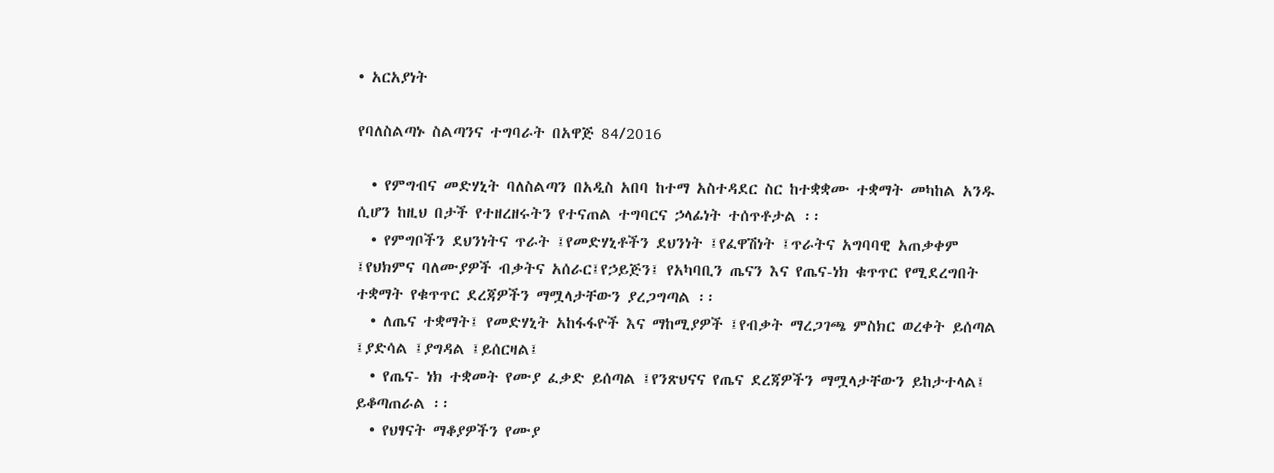• አርአያነት

የባለስልጣኑ ስልጣንና ተግባራት በአዋጅ 84/2016

  • የምግብና መድሃኒት ባለስልጣን በአዲስ አበባ ከተማ አስተዳደር ስር ከተቋቋሙ ተቋማት መካከል አንዱ ሲሆን ከዚህ በታች የተዘረዘሩትን የተናጠል ተግባርና ኃላፊነት ተሰጥቶታል ፡፡
  • የምግቦችን ደህንነትና ጥራት ፤የመድሃኒቶችን ደህንነት ፤የፈዋሽነት ፤ጥራትና አግባባዊ አጠቃቀም ፤የህክምና ባለሙያዎች ብቃትና አሰራር፤የኃይጅን፤ የአካባቢን ጤናን እና የጤና-ነክ ቁጥጥር የሚደረግበት ተቋማት የቁጥጥር ደረጃዎችን ማሟላታቸውን ያረጋግጣል ፡፡
  • ለጤና ተቋማት፤ የመድሃኒት አከፋፋዮች እና ማከሚያዎች ፤የብቃት ማረጋገጫ ምስክር ወረቀት ይሰጣል ፤ያድሳል ፤ያግዳል ፤ይሰርዛል፤
  • የጤና- ነክ ተቋመት የሙያ ፈቃድ ይሰጣል ፤የንጽህናና የጤና ደረጃዎችን ማሟላታቸውን ይከታተላል፤ ይቆጣጠራል ፡፡
  • የህፃናት ማቆያዎችን የሙያ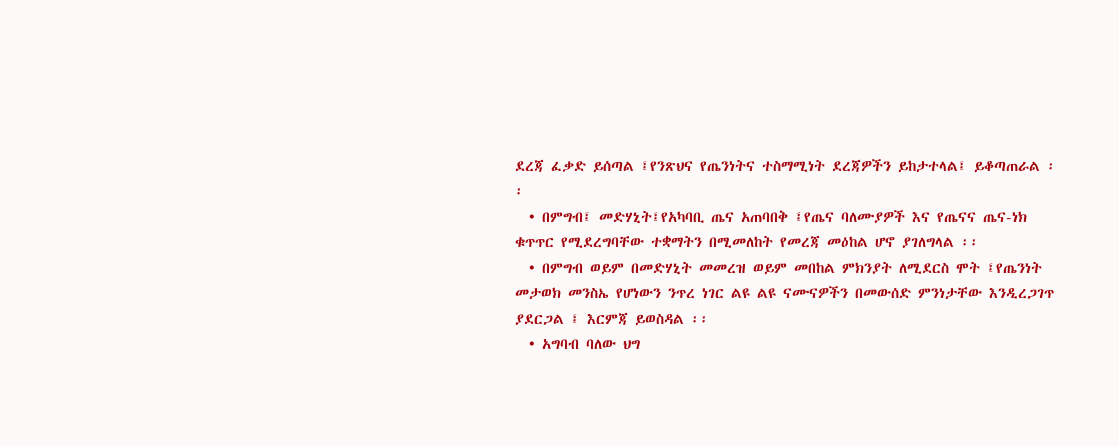ደረጃ ፈቃድ ይሰጣል ፤የንጽህና የጤንነትና ተስማሚነት ደረጃዎችን ይከታተላል፤ ይቆጣጠራል ፡፡
  • በምግብ፤ መድሃኒት፤የአካባቢ ጤና አጠባበቅ ፤የጤና ባለሙያዎች እና የጤናና ጤና-ነክ ቁጥጥር የሚደረግባቸው ተቋማትን በሚመለከት የመረጃ መዕከል ሆኖ ያገለግላል ፡፡
  • በምግብ ወይም በመድሃኒት መመረዝ ወይም መበከል ምክንያት ለሚደርስ ሞት ፤የጤንነት መታወክ መንስኤ የሆነውን ንጥረ ነገር ልዩ ልዩ ናሙናዎችን በመውሰድ ምንነታቸው እንዲረጋገጥ ያደርጋል ፤ እርምጃ ይወስዳል ፡፡
  • አግባብ ባለው ህግ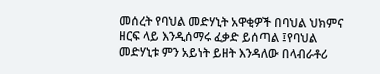መሰረት የባህል መድሃኒት አዋቂዎች በባህል ህክምና ዘርፍ ላይ እንዲሰማሩ ፈቃድ ይሰጣል ፤የባህል መድሃኒቱ ምን አይነት ይዘት እንዳለው በላብራቶሪ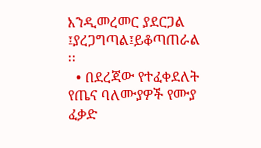እንዲመረመር ያደርጋል ፤ያረጋግጣል፤ይቆጣጠራል ፡፡
  • በደረጃው የተፈቀደለት የጤና ባለሙያዎች የሙያ ፈቃድ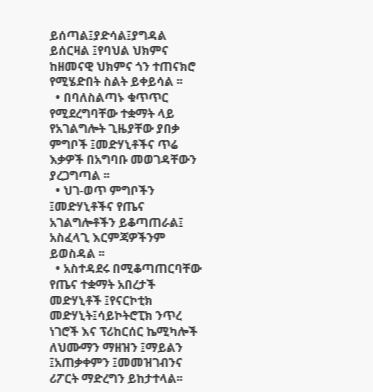ይሰጣል፤ያድሳል፤ያግዳል ይሰርዛል ፤የባህል ህክምና ከዘመናዊ ህክምና ጎን ተጠናክሮ የሚሄድበት ስልት ይቀይሳል ፡፡
  • በባለስልጣኑ ቁጥጥር የሚደረግባቸው ተቋማት ላይ የአገልግሎት ጊዜያቸው ያበቃ ምግቦች ፤መድሃኒቶችና ጥሬ እቃዎች በአግባቡ መወገዳቸውን ያረጋግጣል ፡፡
  • ህገ-ወጥ ምግቦችን ፤መድሃኒቶችና የጤና አገልግሎቶችን ይቆጣጠራል፤ አስፈላጊ እርምጃዎችንም ይወስዳል ፡፡
  • አስተዳደሩ በሚቆጣጠርባቸው የጤና ተቋማት አበረታች መድሃኒቶች ፤የናርኮቲክ መድሃኒት፤ሳይኮትሮፒክ ንጥረ ነገሮች እና ፕሪከርሰር ኬሚካሎች ለህሙማን ማዘዝን ፤ማይልን ፤አጠቃቀምን ፤መመዝገብንና ሪፖርት ማድረግን ይከታተላል፡፡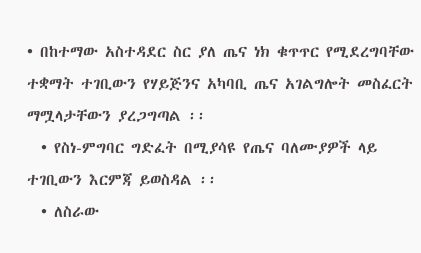• በከተማው አስተዳደር ስር ያለ ጤና ነክ ቁጥጥር የሚደረግባቸው ተቋማት ተገቢውን የሃይጅንና አካባቢ ጤና አገልግሎት መስፈርት ማሟላታቸውን ያረጋግጣል ፡፡
  • የስነ-ምግባር ግድፈት በሚያሳዩ የጤና ባለሙያዎች ላይ ተገቢውን እርምጃ ይወስዳል ፡፡
  • ለስራው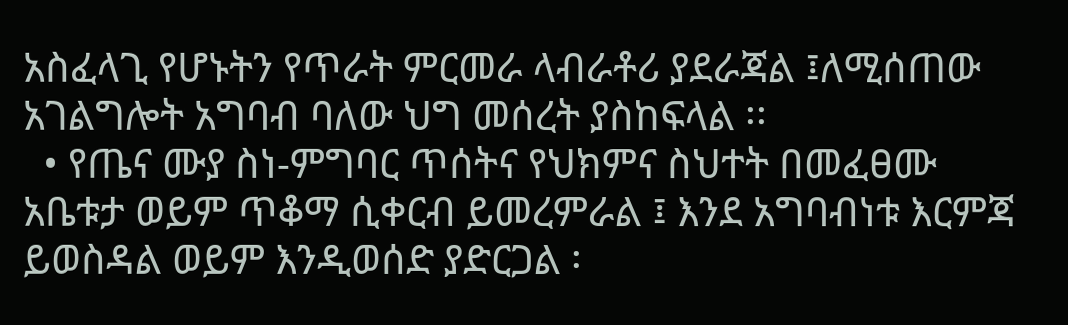አስፈላጊ የሆኑትን የጥራት ምርመራ ላብራቶሪ ያደራጃል ፤ለሚሰጠው አገልግሎት አግባብ ባለው ህግ መሰረት ያስከፍላል ፡፡
  • የጤና ሙያ ስነ-ምግባር ጥሰትና የህክምና ስህተት በመፈፀሙ አቤቱታ ወይም ጥቆማ ሲቀርብ ይመረምራል ፤ እንደ አግባብነቱ እርምጃ ይወስዳል ወይም እንዲወሰድ ያድርጋል ፡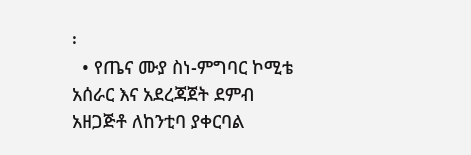፡
  • የጤና ሙያ ስነ-ምግባር ኮሚቴ አሰራር እና አደረጃጀት ደምብ አዘጋጅቶ ለከንቲባ ያቀርባል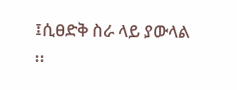፤ሲፀድቅ ስራ ላይ ያውላል ፡፡